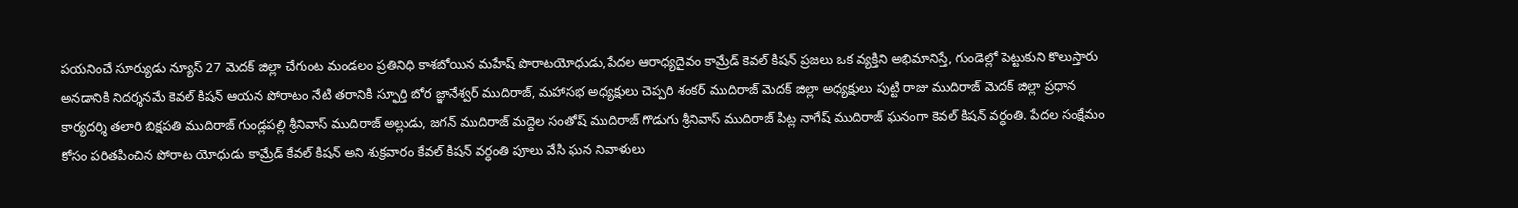పయనించే సూర్యుడు న్యూస్ 27 మెదక్ జిల్లా చేగుంట మండలం ప్రతినిధి కాశబోయిన మహేష్ పొరాటయోధుడు,పేదల ఆరాధ్యదైవం కామ్రేడ్ కెవల్ కిషన్ ప్రజలు ఒక వ్యక్తిని అభిమానిస్తే, గుండెల్లో పెట్టుకుని కొలుస్తారు అనడానికి నిదర్శనమే కెవల్ కిషన్ ఆయన పోరాటం నేటి తరానికి స్ఫూర్తి బోర జ్ఞానేశ్వర్ ముదిరాజ్, మహాసభ అధ్యక్షులు చెప్పరి శంకర్ ముదిరాజ్ మెదక్ జిల్లా అధ్యక్షులు పుట్టి రాజు ముదిరాజ్ మెదక్ జిల్లా ప్రధాన కార్యదర్శి తలారి బిక్షపతి ముదిరాజ్ గుండ్లపల్లి శ్రీనివాస్ ముదిరాజ్ అల్లుడు, జగన్ ముదిరాజ్ మద్దెల సంతోష్ ముదిరాజ్ గొడుగు శ్రీనివాస్ ముదిరాజ్ పిట్ల నాగేష్ ముదిరాజ్ ఘనంగా కెవల్ కిషన్ వర్ధంతి. పేదల సంక్షేమం కోసం పరితపించిన పోరాట యోధుడు కామ్రేడ్ కేవల్ కిషన్ అని శుక్రవారం కేవల్ కిషన్ వర్ధంతి పూలు వేసి ఘన నివాళులు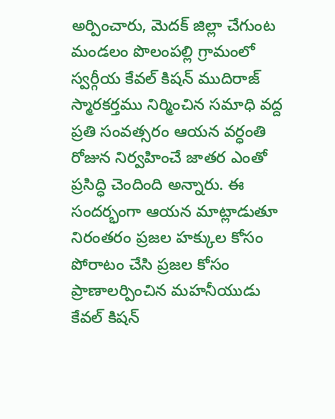అర్పించారు, మెదక్ జిల్లా చేగుంట మండలం పొలంపల్లి గ్రామంలో స్వర్గీయ కేవల్ కిషన్ ముదిరాజ్ స్మారకర్తము నిర్మించిన సమాధి వద్ద ప్రతి సంవత్సరం ఆయన వర్ధంతి రోజున నిర్వహించే జాతర ఎంతో ప్రసిద్ధి చెందింది అన్నారు. ఈ సందర్భంగా ఆయన మాట్లాడుతూ నిరంతరం ప్రజల హక్కుల కోసం పోరాటం చేసి ప్రజల కోసం ప్రాణాలర్పించిన మహనీయుడు కేవల్ కిషన్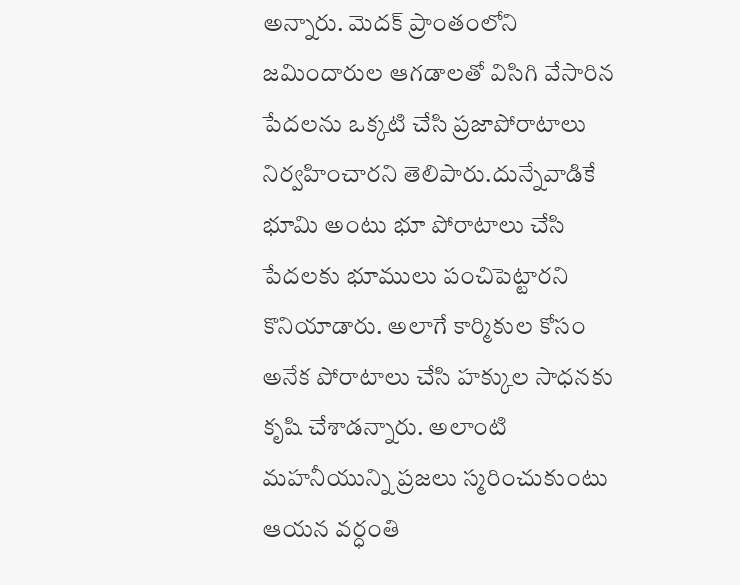అన్నారు. మెదక్ ప్రాంతంలోని జమిందారుల ఆగడాలతో విసిగి వేసారిన పేదలను ఒక్కటి చేసి ప్రజాపోరాటాలు నిర్వహించారని తెలిపారు.దున్నేవాడికే భూమి అంటు భూ పోరాటాలు చేసి పేదలకు భూములు పంచిపెట్టారని కొనియాడారు. అలాగే కార్మికుల కోసం అనేక పోరాటాలు చేసి హక్కుల సాధనకు కృషి చేశాడన్నారు. అలాంటి మహనీయున్ని ప్రజలు స్మరించుకుంటు ఆయన వర్ధంతి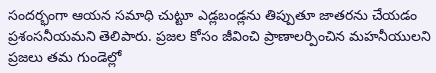సందర్భంగా ఆయన సమాధి చుట్టూ ఎడ్లబండ్లను తిప్పుతూ జాతరను చేయడం ప్రశంసనీయమని తెలిపారు. ప్రజల కోసం జీవించి ప్రాణాలర్పించిన మహనీయులని ప్రజలు తమ గుండెల్లో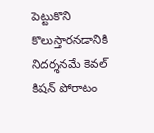పెట్టుకొని కొలుస్తారనడానికి నిదర్శనమే కెవల్ కిషన్ పోరాటం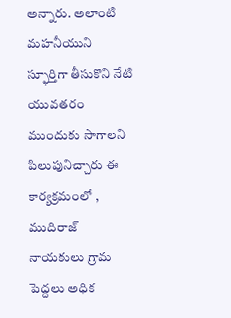అన్నారు. అలాంటి మహనీయుని స్ఫూర్తిగా తీసుకొని నేటి యువతరం ముందుకు సాగాలని పిలుపునిచ్చారు ఈ కార్యక్రమంలో , ముదిరాజ్ నాయకులు గ్రామ పెద్దలు అధిక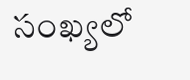సంఖ్యలో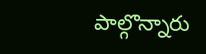పాల్గొన్నారు